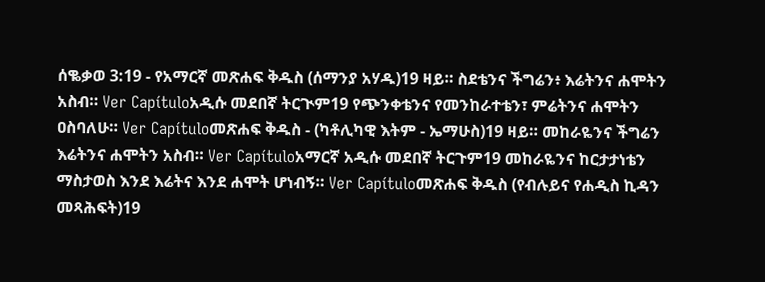ሰቈቃወ 3:19 - የአማርኛ መጽሐፍ ቅዱስ (ሰማንያ አሃዱ)19 ዛይ። ስደቴንና ችግሬን፥ እሬትንና ሐሞትን አስብ። Ver Capítuloአዲሱ መደበኛ ትርጒም19 የጭንቀቴንና የመንከራተቴን፣ ምሬትንና ሐሞትን ዐስባለሁ። Ver Capítuloመጽሐፍ ቅዱስ - (ካቶሊካዊ እትም - ኤማሁስ)19 ዛይ። መከራዬንና ችግሬን እሬትንና ሐሞትን አስብ። Ver Capítuloአማርኛ አዲሱ መደበኛ ትርጉም19 መከራዬንና ከርታታነቴን ማስታወስ እንደ እሬትና እንደ ሐሞት ሆነብኝ። Ver Capítuloመጽሐፍ ቅዱስ (የብሉይና የሐዲስ ኪዳን መጻሕፍት)19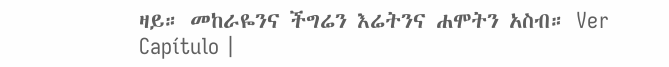ዛይ። መከራዬንና ችግሬን እሬትንና ሐሞትን አስብ። Ver Capítulo |